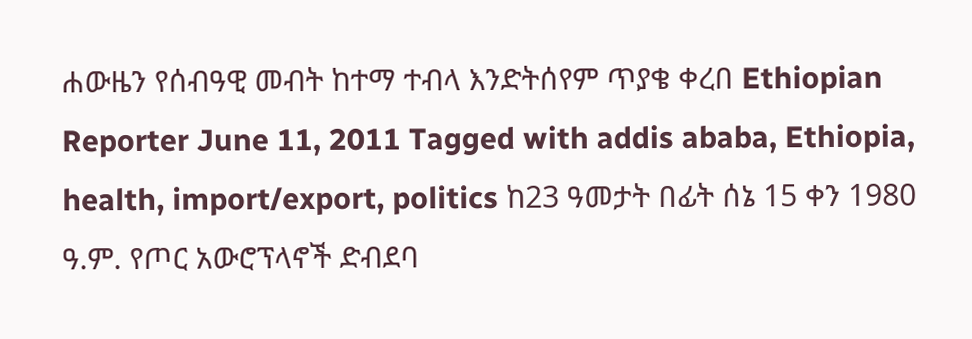ሐውዜን የሰብዓዊ መብት ከተማ ተብላ እንድትሰየም ጥያቄ ቀረበ Ethiopian Reporter June 11, 2011 Tagged with addis ababa, Ethiopia, health, import/export, politics ከ23 ዓመታት በፊት ሰኔ 15 ቀን 1980 ዓ.ም. የጦር አውሮፕላኖች ድብደባ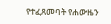የተፈጸመባት የሐውዜን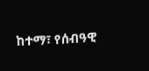ከተማ፣ የሰብዓዊ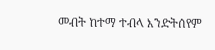መብት ከተማ ተብላ እንድትሰየም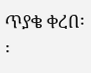ጥያቄ ቀረበ፡፡